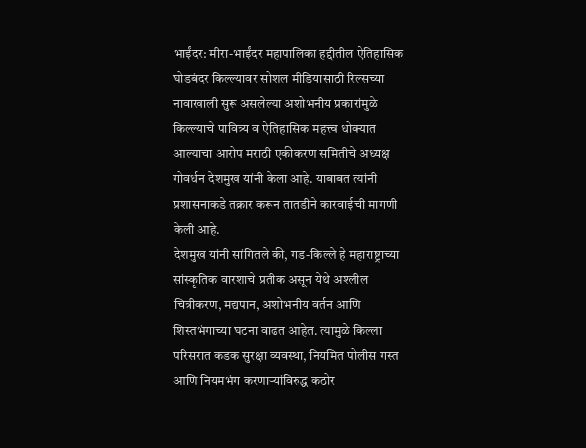भाईंदर: मीरा-भाईंदर महापालिका हद्दीतील ऐतिहासिक घोडबंदर किल्ल्यावर सोशल मीडियासाठी रिल्सच्या नावाखाली सुरू असलेल्या अशोभनीय प्रकारांमुळे किल्ल्याचे पावित्र्य व ऐतिहासिक महत्त्व धोक्यात आल्याचा आरोप मराठी एकीकरण समितीचे अध्यक्ष गोवर्धन देशमुख यांनी केला आहे. याबाबत त्यांनी प्रशासनाकडे तक्रार करून तातडीने कारवाईची मागणी केली आहे.
देशमुख यांनी सांगितले की, गड-किल्ले हे महाराष्ट्राच्या सांस्कृतिक वारशाचे प्रतीक असून येथे अश्लील चित्रीकरण, मद्यपान, अशोभनीय वर्तन आणि शिस्तभंगाच्या घटना वाढत आहेत. त्यामुळे किल्ला परिसरात कडक सुरक्षा व्यवस्था, नियमित पोलीस गस्त आणि नियमभंग करणाऱ्यांविरुद्ध कठोर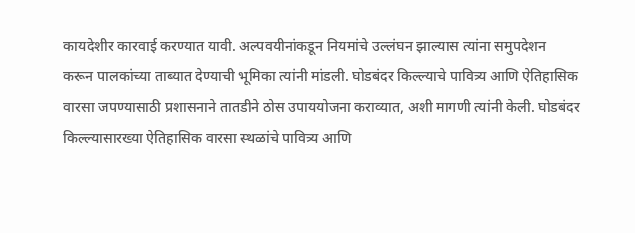कायदेशीर कारवाई करण्यात यावी. अल्पवयीनांकडून नियमांचे उल्लंघन झाल्यास त्यांना समुपदेशन करून पालकांच्या ताब्यात देण्याची भूमिका त्यांनी मांडली. घोडबंदर किल्ल्याचे पावित्र्य आणि ऐतिहासिक वारसा जपण्यासाठी प्रशासनाने तातडीने ठोस उपाययोजना कराव्यात, अशी मागणी त्यांनी केली. घोडबंदर किल्ल्यासारख्या ऐतिहासिक वारसा स्थळांचे पावित्र्य आणि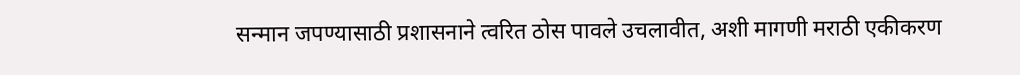सन्मान जपण्यासाठी प्रशासनाने त्वरित ठोस पावले उचलावीत, अशी मागणी मराठी एकीकरण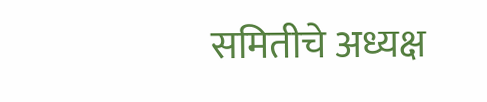समितीचे अध्यक्ष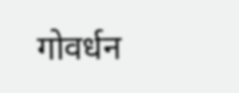गोवर्धन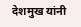देशमुख यांनी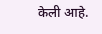केली आहे.